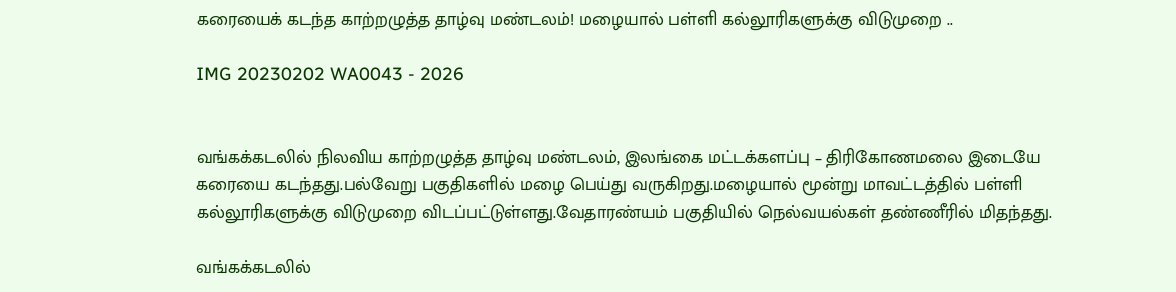கரையைக் கடந்த காற்றழுத்த தாழ்வு மண்டலம்! மழையால் பள்ளி கல்லூரிகளுக்கு விடுமுறை ..

IMG 20230202 WA0043 - 2026


வங்கக்கடலில் நிலவிய காற்றழுத்த தாழ்வு மண்டலம், இலங்கை மட்டக்களப்பு – திரிகோணமலை இடையே கரையை கடந்தது.பல்வேறு பகுதிகளில் மழை பெய்து வருகிறது.மழையால் மூன்று மாவட்டத்தில் பள்ளி கல்லூரிகளுக்கு விடுமுறை விடப்பட்டுள்ளது.வேதாரண்யம் பகுதியில் நெல்‌வயல்கள் தண்ணீரில் மிதந்தது.

வங்கக்கடலில்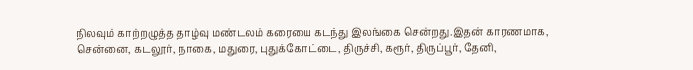நிலவும் காற்றழுத்த தாழ்வு மண்டலம் கரையை கடந்து இலங்கை சென்றது.இதன் காரணமாக, சென்னை, கடலூர், நாகை, மதுரை, புதுக்கோட்டை, திருச்சி, கரூர், திருப்பூர், தேனி,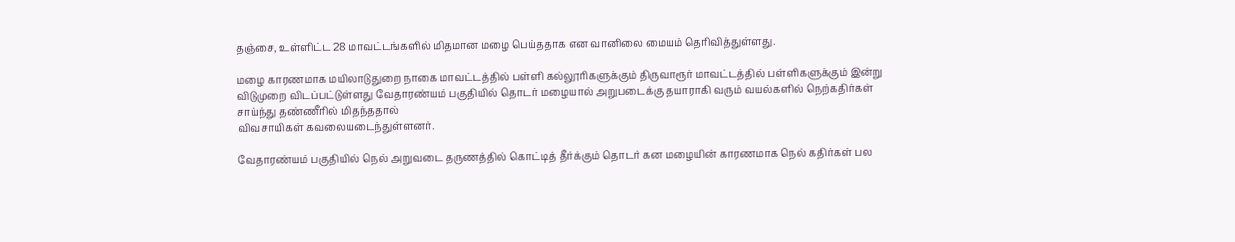தஞ்சை, உள்ளிட்ட 28 மாவட்டங்களில் மிதமான மழை பெய்ததாக என வானிலை மையம் தெரிவித்துள்ளது.

மழை காரணமாக மயிலாடுதுறை நாகை மாவட்டத்தில் பள்ளி கல்லூரிகளுக்கும் திருவாரூர் மாவட்டத்தில் பள்ளிகளுக்கும் இன்று விடுமுறை விடப்பட்டுள்ளது வேதாரண்யம் பகுதியில் தொடர் மழையால் அறுபடைக்கு தயாராகி வரும் வயல்களில் நெற்கதிர்கள் சாய்ந்து தண்ணீரில் மிதந்ததால்
விவசாயிகள் கவலையடைந்துள்ளனர்.

வேதாரண்யம் பகுதியில் நெல் அறுவடை தருணத்தில் கொட்டித் தீர்க்கும் தொடர் கன மழையின் காரணமாக நெல் கதிர்கள் பல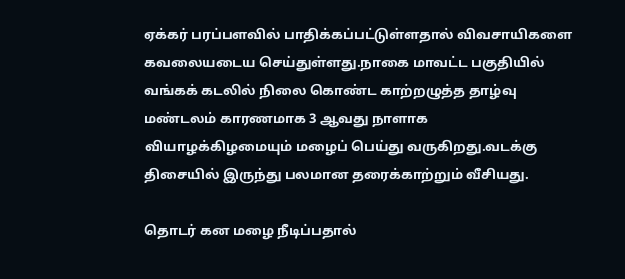ஏக்கர் பரப்பளவில் பாதிக்கப்பட்டுள்ளதால் விவசாயிகளை கவலையடைய செய்துள்ளது.நாகை மாவட்ட பகுதியில் வங்கக் கடலில் நிலை கொண்ட காற்றழுத்த தாழ்வு மண்டலம் காரணமாக 3 ஆவது நாளாக வியாழக்கிழமையும் மழைப் பெய்து வருகிறது.வடக்கு திசையில் இருந்து பலமான தரைக்காற்றும் வீசியது.

தொடர் கன மழை நீடிப்பதால்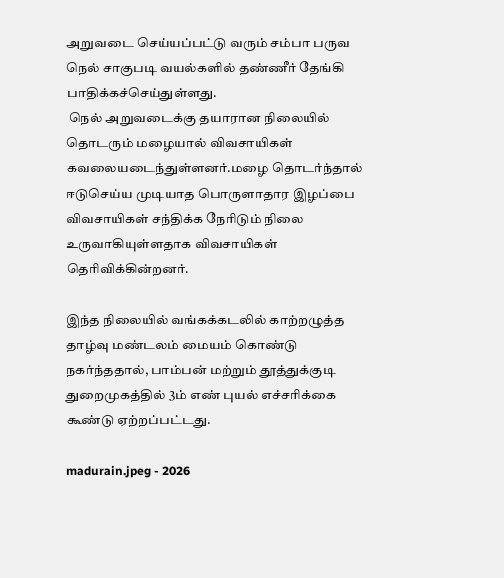அறுவடை செய்யப்பட்டு வரும் சம்பா பருவ நெல் சாகுபடி வயல்களில் தண்ணீர் தேங்கி பாதிக்கச்செய்துள்ளது.
 நெல் அறுவடைக்கு தயாரான நிலையில் தொடரும் மழையால் விவசாயிகள் கவலையடைந்துள்ளனர்.மழை தொடர்ந்தால் ஈடுசெய்ய முடியாத பொருளாதார இழப்பை விவசாயிகள் சந்திக்க நேரிடும் நிலை உருவாகியுள்ளதாக விவசாயிகள் தெரிவிக்கின்றனர்.

இந்த நிலையில் வங்கக்கடலில் காற்றழுத்த தாழ்வு மண்டலம் மையம் கொண்டு நகர்ந்ததால், பாம்பன் மற்றும் தூத்துக்குடி துறைமுகத்தில் 3ம் எண் புயல் எச்சரிக்கை கூண்டு ஏற்றப்பட்டது.

madurain.jpeg - 2026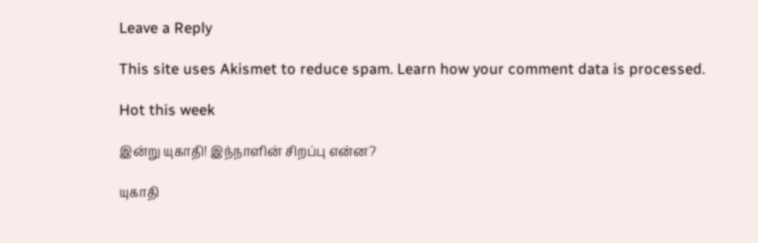Leave a Reply

This site uses Akismet to reduce spam. Learn how your comment data is processed.

Hot this week

இன்று யுகாதி! இந்நாளின் சிறப்பு என்ன?

யுகாதி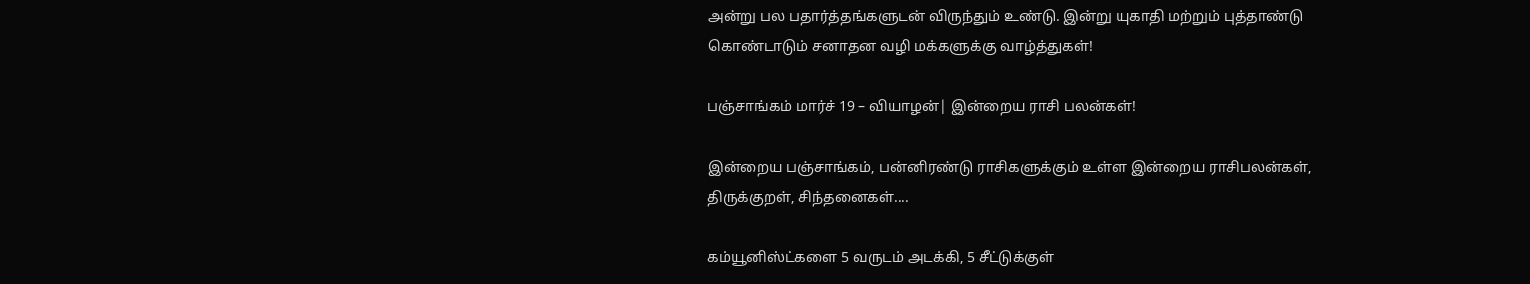அன்று பல பதார்த்தங்களுடன் விருந்தும் உண்டு. இன்று யுகாதி மற்றும் புத்தாண்டு கொண்டாடும் சனாதன வழி மக்களுக்கு வாழ்த்துகள்!

பஞ்சாங்கம் மார்ச் 19 – வியாழன்| இன்றைய ராசி பலன்கள்!

இன்றைய பஞ்சாங்கம், பன்னிரண்டு ராசிகளுக்கும் உள்ள இன்றைய ராசிபலன்கள், திருக்குறள், சிந்தனைகள்....

கம்யூனிஸ்ட்களை 5 வருடம் அடக்கி, 5 சீட்டுக்குள்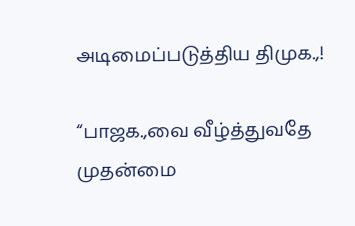அடிமைப்படுத்திய திமுக.,!

“பாஜக.,வை வீழ்த்துவதே முதன்மை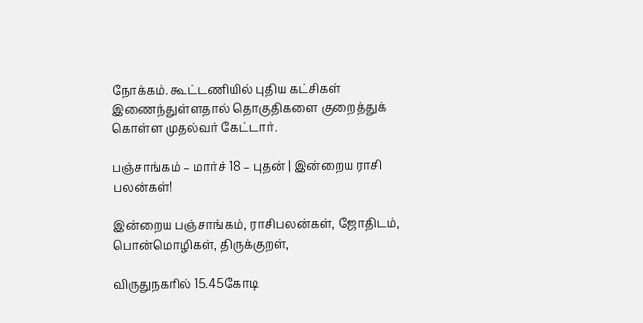நோக்கம். கூட்டணியில் புதிய கட்சிகள் இணைந்துள்ளதால் தொகுதிகளை குறைத்துக் கொள்ள முதல்வர் கேட்டார்.

பஞ்சாங்கம் – மார்ச் 18 – புதன் | இன்றைய ராசி பலன்கள்!

இன்றைய பஞ்சாங்கம், ராசிபலன்கள், ஜோதிடம், பொன்மொழிகள், திருக்குறள்,

விருதுநகரில் 15.45கோடி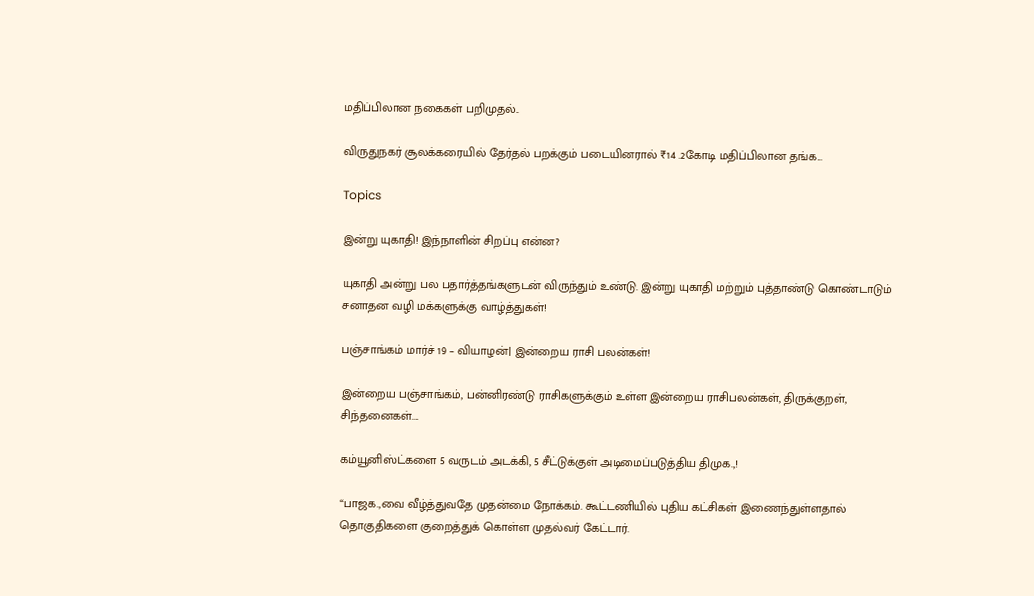மதிப்பிலான நகைகள் பறிமுதல்..

விருதுநகர் சூலக்கரையில் தேர்தல் பறக்கும் படையினரால் ₹14 .2கோடி மதிப்பிலான தங்க...

Topics

இன்று யுகாதி! இந்நாளின் சிறப்பு என்ன?

யுகாதி அன்று பல பதார்த்தங்களுடன் விருந்தும் உண்டு. இன்று யுகாதி மற்றும் புத்தாண்டு கொண்டாடும் சனாதன வழி மக்களுக்கு வாழ்த்துகள்!

பஞ்சாங்கம் மார்ச் 19 – வியாழன்| இன்றைய ராசி பலன்கள்!

இன்றைய பஞ்சாங்கம், பன்னிரண்டு ராசிகளுக்கும் உள்ள இன்றைய ராசிபலன்கள், திருக்குறள், சிந்தனைகள்....

கம்யூனிஸ்ட்களை 5 வருடம் அடக்கி, 5 சீட்டுக்குள் அடிமைப்படுத்திய திமுக.,!

“பாஜக.,வை வீழ்த்துவதே முதன்மை நோக்கம். கூட்டணியில் புதிய கட்சிகள் இணைந்துள்ளதால் தொகுதிகளை குறைத்துக் கொள்ள முதல்வர் கேட்டார்.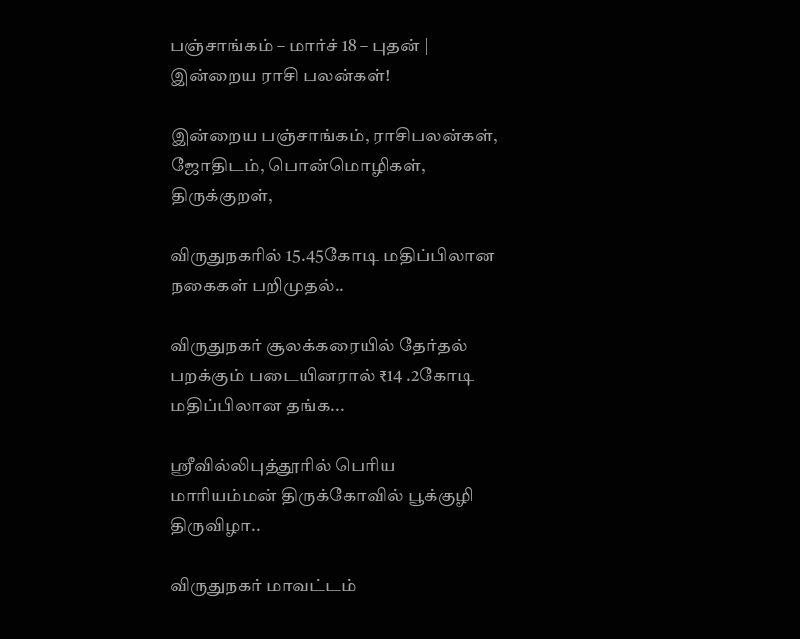பஞ்சாங்கம் – மார்ச் 18 – புதன் | இன்றைய ராசி பலன்கள்!

இன்றைய பஞ்சாங்கம், ராசிபலன்கள், ஜோதிடம், பொன்மொழிகள், திருக்குறள்,

விருதுநகரில் 15.45கோடி மதிப்பிலான நகைகள் பறிமுதல்..

விருதுநகர் சூலக்கரையில் தேர்தல் பறக்கும் படையினரால் ₹14 .2கோடி மதிப்பிலான தங்க...

ஸ்ரீவில்லிபுத்தூரில் பெரிய மாரியம்மன் திருக்கோவில் பூக்குழி திருவிழா..

விருதுநகர் மாவட்டம்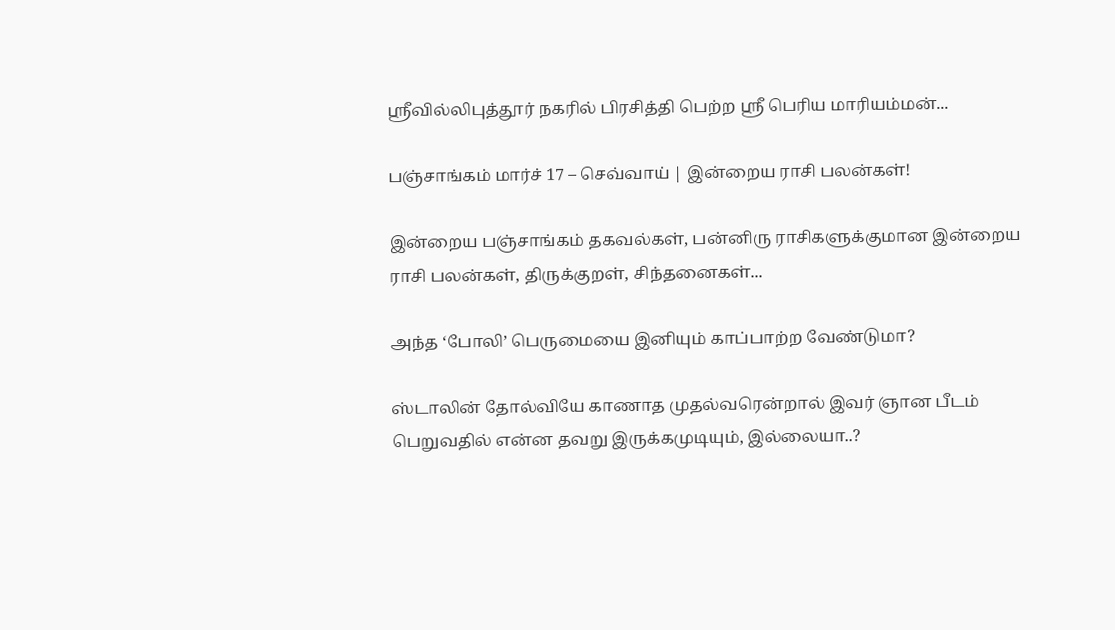ஸ்ரீவில்லிபுத்தூர் நகரில் பிரசித்தி பெற்ற ஸ்ரீ பெரிய மாரியம்மன்...

பஞ்சாங்கம் மார்ச் 17 – செவ்வாய் | இன்றைய ராசி பலன்கள்!

இன்றைய பஞ்சாங்கம் தகவல்கள், பன்னிரு ராசிகளுக்குமான இன்றைய ராசி பலன்கள், திருக்குறள், சிந்தனைகள்...

அந்த ‘போலி’ பெருமையை இனியும் காப்பாற்ற வேண்டுமா?

ஸ்டாலின் தோல்வியே காணாத முதல்வரென்றால் இவர் ஞான பீடம் பெறுவதில் என்ன தவறு இருக்கமுடியும், இல்லையா..?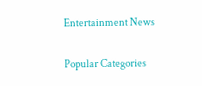Entertainment News

Popular Categories